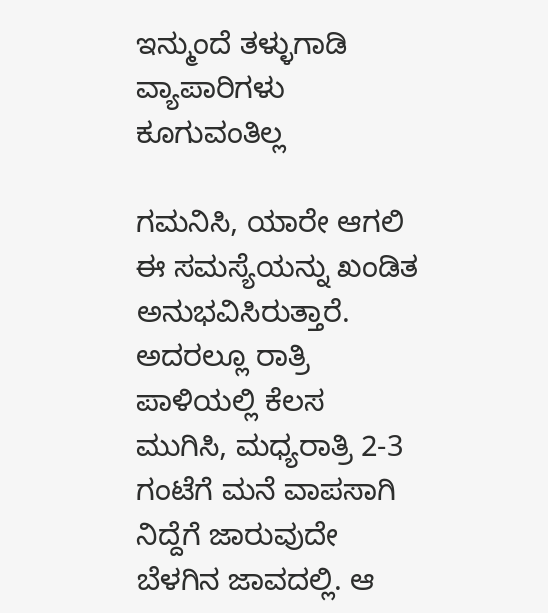ಇನ್ಮುಂದೆ ತಳ್ಳುಗಾಡಿ ವ್ಯಾಪಾರಿಗಳು ಕೂಗುವಂತಿಲ್ಲ

ಗಮನಿಸಿ, ಯಾರೇ ಆಗಲಿ ಈ ಸಮಸ್ಯೆಯನ್ನು ಖಂಡಿತ ಅನುಭವಿಸಿರುತ್ತಾರೆ. ಅದರಲ್ಲೂ ರಾತ್ರಿ ಪಾಳಿಯಲ್ಲಿ ಕೆಲಸ ಮುಗಿಸಿ, ಮಧ್ಯರಾತ್ರಿ 2-3 ಗಂಟೆಗೆ ಮನೆ ವಾಪಸಾಗಿ ನಿದ್ದೆಗೆ ಜಾರುವುದೇ ಬೆಳಗಿನ ಜಾವದಲ್ಲಿ. ಆ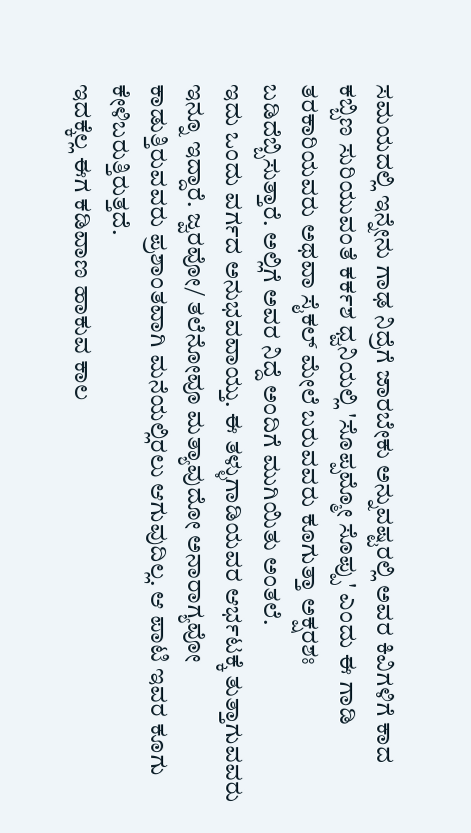ಸಮಯದಲ್ಲಿ ಇನ್ನೇನು ಗಾಢ ನಿದ್ರೆಗೆ ಜಾರಬೇಕು ಅನ್ನುವಷ್ಟರಲ್ಲಿ ಅವರ ಕಿವಿಗಳಿಗೆ ಕಾದ ಕಬ್ಬಿಣ ಸುರಿಯುವಂತೆ ಕರ್ಕಶ ಧ್ವನಿಯಲ್ಲಿ 'ಸೊಪ್ಪಮ್ಮೋ ಸೊಪ್ಪು' ಎಂದು ಈ ಗಾಡಿ ತರಕಾರಿಯವರು ಅಥವಾ ಸೈಕಲ್ ಮೇಲೆ ಬರುವವರು ಕೂಗುತ್ತಾ ಅಕ್ಷರಶಃ ಬಡಿದೆಬ್ಬಿಸುತ್ತಾರೆ. ಅಲ್ಲಿಗೆ ಅವರ ನಿದ್ದೆ ಅಂದಿಗೆ ಮುಗಿಯಿತು ಅಂತಲೆ.
ಇದು ಒಂದು ವರ್ಗದ ಅನುಭವವಾಯ್ತು. ಈ ತಳ್ಳುಗಾಡಿಯವರ ಆರ್ಭಟಕ್ಕೆ ತುತ್ತಾಗುವವರು ಇನ್ನೂ ಇದ್ದಾರೆ. ಜ್ವರವೋ/ ತಲೆನೋವೂ ಮತ್ಯಾವುದೋ ಅನಾರಾಗ್ಯವೋ ಕಾಡುತ್ತಿರುವವರು ಪ್ರಶಾಂತವಾಗಿ ಮನೆಯಲ್ಲಿರಲು ಆಗುವುದಿಲ್ಲ. ಆ ಪಾಟಿ ಇವರ ಕೂಗು ಕೇಳಿಬರುತ್ತಿರುತ್ತದೆ.
ಇದಕ್ಕೆಲ್ಲ ಈಗ ಕಡಿವಾಣ ಹಾಕುವ ಕಾಲ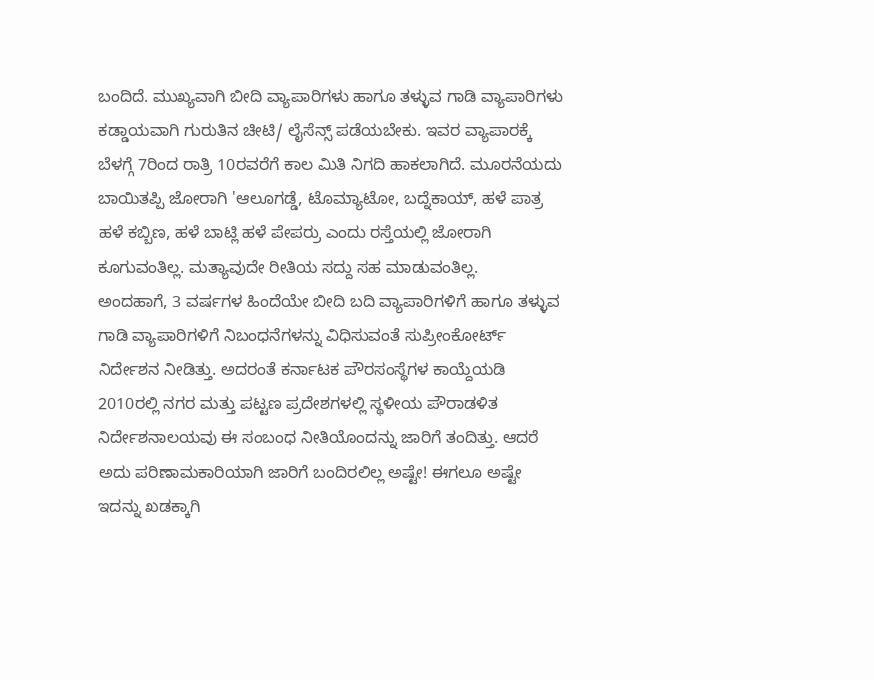ಬಂದಿದೆ. ಮುಖ್ಯವಾಗಿ ಬೀದಿ ವ್ಯಾಪಾರಿಗಳು ಹಾಗೂ ತಳ್ಳುವ ಗಾಡಿ ವ್ಯಾಪಾರಿಗಳು ಕಡ್ಡಾಯವಾಗಿ ಗುರುತಿನ ಚೀಟಿ/ ಲೈಸೆನ್ಸ್ ಪಡೆಯಬೇಕು. ಇವರ ವ್ಯಾಪಾರಕ್ಕೆ ಬೆಳಗ್ಗೆ 7ರಿಂದ ರಾತ್ರಿ 10ರವರೆಗೆ ಕಾಲ ಮಿತಿ ನಿಗದಿ ಹಾಕಲಾಗಿದೆ. ಮೂರನೆಯದು ಬಾಯಿತಪ್ಪಿ ಜೋರಾಗಿ 'ಆಲೂಗಡ್ಡೆ, ಟೊಮ್ಯಾಟೋ, ಬದ್ನೆಕಾಯ್, ಹಳೆ ಪಾತ್ರ ಹಳೆ ಕಬ್ಬಿಣ, ಹಳೆ ಬಾಟ್ಲಿ ಹಳೆ ಪೇಪರ್ರು ಎಂದು ರಸ್ತೆಯಲ್ಲಿ ಜೋರಾಗಿ ಕೂಗುವಂತಿಲ್ಲ. ಮತ್ಯಾವುದೇ ರೀತಿಯ ಸದ್ದು ಸಹ ಮಾಡುವಂತಿಲ್ಲ.
ಅಂದಹಾಗೆ, 3 ವರ್ಷಗಳ ಹಿಂದೆಯೇ ಬೀದಿ ಬದಿ ವ್ಯಾಪಾರಿಗಳಿಗೆ ಹಾಗೂ ತಳ್ಳುವ ಗಾಡಿ ವ್ಯಾಪಾರಿಗಳಿಗೆ ನಿಬಂಧನೆಗಳನ್ನು ವಿಧಿಸುವಂತೆ ಸುಪ್ರೀಂಕೋರ್ಟ್ ನಿರ್ದೇಶನ ನೀಡಿತ್ತು. ಅದರಂತೆ ಕರ್ನಾಟಕ ಪೌರಸಂಸ್ಥೆಗಳ ಕಾಯ್ದೆಯಡಿ 2010ರಲ್ಲಿ ನಗರ ಮತ್ತು ಪಟ್ಟಣ ಪ್ರದೇಶಗಳಲ್ಲಿ ಸ್ಥಳೀಯ ಪೌರಾಡಳಿತ ನಿರ್ದೇಶನಾಲಯವು ಈ ಸಂಬಂಧ ನೀತಿಯೊಂದನ್ನು ಜಾರಿಗೆ ತಂದಿತ್ತು. ಆದರೆ ಅದು ಪರಿಣಾಮಕಾರಿಯಾಗಿ ಜಾರಿಗೆ ಬಂದಿರಲಿಲ್ಲ ಅಷ್ಟೇ! ಈಗಲೂ ಅಷ್ಟೇ ಇದನ್ನು ಖಡಕ್ಕಾಗಿ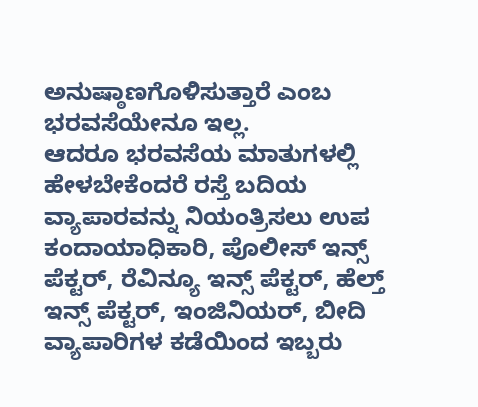ಅನುಷ್ಠಾಣಗೊಳಿಸುತ್ತಾರೆ ಎಂಬ ಭರವಸೆಯೇನೂ ಇಲ್ಲ.
ಆದರೂ ಭರವಸೆಯ ಮಾತುಗಳಲ್ಲಿ ಹೇಳಬೇಕೆಂದರೆ ರಸ್ತೆ ಬದಿಯ ವ್ಯಾಪಾರವನ್ನು ನಿಯಂತ್ರಿಸಲು ಉಪ ಕಂದಾಯಾಧಿಕಾರಿ, ಪೊಲೀಸ್ ಇನ್ಸ್ ಪೆಕ್ಟರ್, ರೆವಿನ್ಯೂ ಇನ್ಸ್ ಪೆಕ್ಟರ್, ಹೆಲ್ತ್ ಇನ್ಸ್ ಪೆಕ್ಟರ್, ಇಂಜಿನಿಯರ್, ಬೀದಿ ವ್ಯಾಪಾರಿಗಳ ಕಡೆಯಿಂದ ಇಬ್ಬರು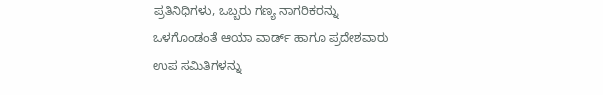ಪ್ರತಿನಿಧಿಗಳು, ಒಬ್ಬರು ಗಣ್ಯ ನಾಗರಿಕರನ್ನು ಒಳಗೊಂಡಂತೆ ಆಯಾ ವಾರ್ಡ್ ಹಾಗೂ ಪ್ರದೇಶವಾರು ಉಪ ಸಮಿತಿಗಳನ್ನು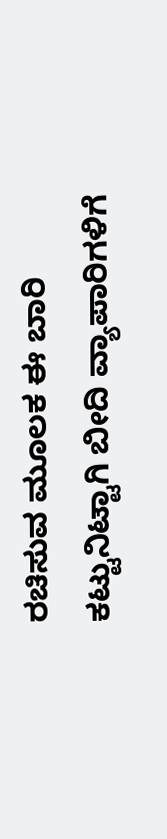ರಚಿಸುವ ಮೂಲಕ ಈ ಬಾರಿ ಕಟ್ಟುನಿಟ್ಟಾಗಿ ಬೀದಿ ವ್ಯಾಪಾರಿಗಳಿಗೆ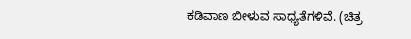ಕಡಿವಾಣ ಬೀಳುವ ಸಾಧ್ಯತೆಗಳಿವೆ. (ಚಿತ್ರ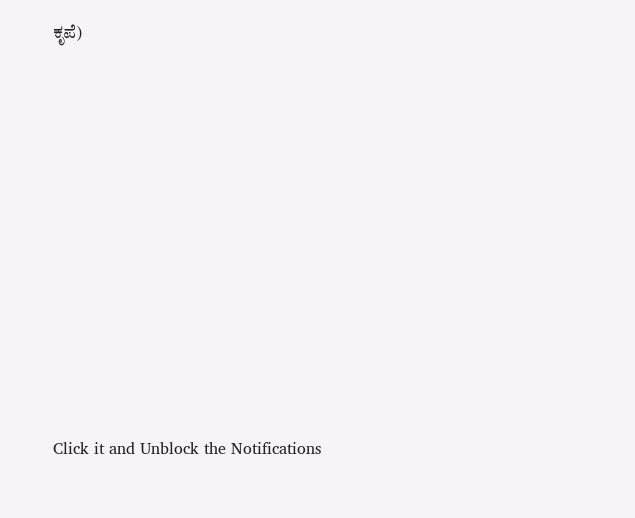ಕೃಪೆ)












Click it and Unblock the Notifications